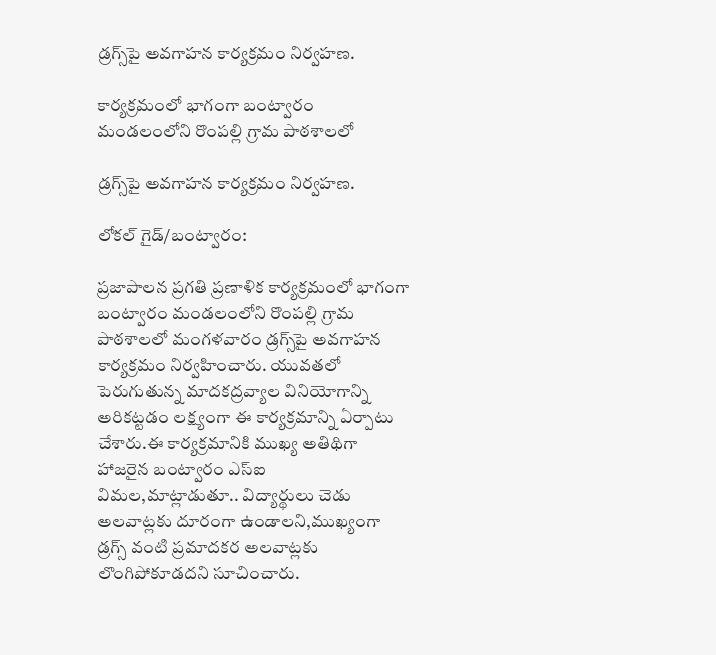డ్రగ్స్‌పై అవగాహన కార్యక్రమం నిర్వహణ.

కార్యక్రమంలో భాగంగా బంట్వారం మండలంలోని రొంపల్లి గ్రామ పాఠశాలలో

డ్రగ్స్‌పై అవగాహన కార్యక్రమం నిర్వహణ.

లోకల్ గైడ్/బంట్వారం:

ప్రజాపాలన ప్రగతి ప్రణాళిక కార్యక్రమంలో భాగంగా బంట్వారం మండలంలోని రొంపల్లి గ్రామ పాఠశాలలో మంగళవారం డ్రగ్స్‌పై అవగాహన కార్యక్రమం నిర్వహించారు. యువతలో పెరుగుతున్న మాదకద్రవ్యాల వినియోగాన్ని అరికట్టడం లక్ష్యంగా ఈ కార్యక్రమాన్ని ఏర్పాటు చేశారు.ఈ కార్యక్రమానికి ముఖ్య అతిథిగా హాజరైన బంట్వారం ఎస్‌ఐ విమల,మాట్లాడుతూ.. విద్యార్థులు చెడు అలవాట్లకు దూరంగా ఉండాలని,ముఖ్యంగా డ్రగ్స్ వంటి ప్రమాదకర అలవాట్లకు లొంగిపోకూడదని సూచించారు.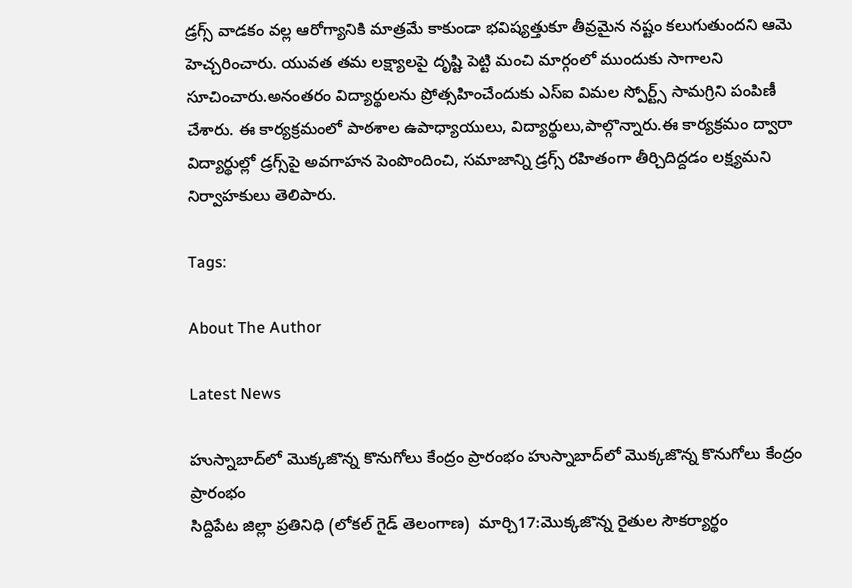డ్రగ్స్ వాడకం వల్ల ఆరోగ్యానికి మాత్రమే కాకుండా భవిష్యత్తుకూ తీవ్రమైన నష్టం కలుగుతుందని ఆమె హెచ్చరించారు. యువత తమ లక్ష్యాలపై దృష్టి పెట్టి మంచి మార్గంలో ముందుకు సాగాలని సూచించారు.అనంతరం విద్యార్థులను ప్రోత్సహించేందుకు ఎస్‌ఐ విమల స్పోర్ట్స్ సామగ్రిని పంపిణీ చేశారు. ఈ కార్యక్రమంలో పాఠశాల ఉపాధ్యాయులు, విద్యార్థులు,పాల్గొన్నారు.ఈ కార్యక్రమం ద్వారా విద్యార్థుల్లో డ్రగ్స్‌పై అవగాహన పెంపొందించి, సమాజాన్ని డ్రగ్స్ రహితంగా తీర్చిదిద్దడం లక్ష్యమని నిర్వాహకులు తెలిపారు.

Tags:

About The Author

Latest News

హుస్నాబాద్‌లో మొక్కజొన్న కొనుగోలు కేంద్రం ప్రారంభం హుస్నాబాద్‌లో మొక్కజొన్న కొనుగోలు కేంద్రం ప్రారంభం
సిద్దిపేట జిల్లా ప్రతినిధి (లోకల్ గైడ్ తెలంగాణ)  మార్చి17:మొక్కజొన్న రైతుల సౌకర్యార్థం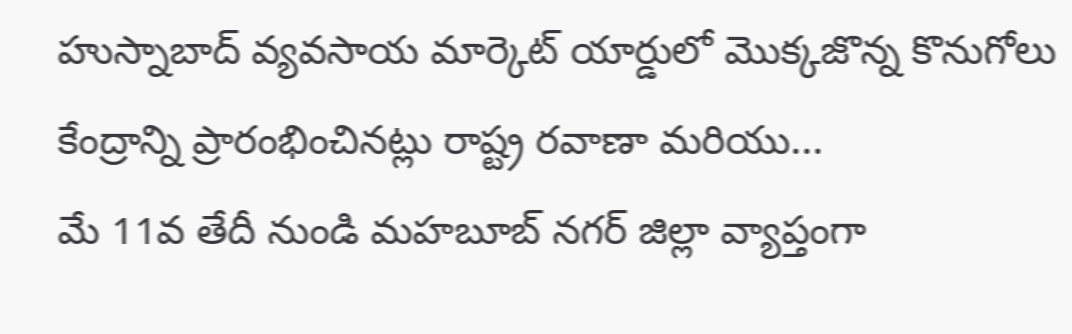హుస్నాబాద్ వ్యవసాయ మార్కెట్ యార్డులో మొక్కజొన్న కొనుగోలు కేంద్రాన్ని ప్రారంభించినట్లు రాష్ట్ర రవాణా మరియు...
మే 11వ తేదీ నుండి మహబూబ్ నగర్ జిల్లా వ్యాప్తంగా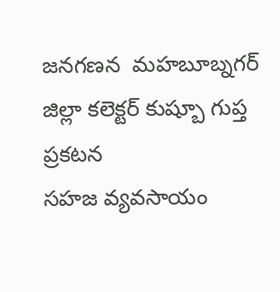జనగణన  మహబూబ్నగర్ జిల్లా కలెక్టర్ కుష్బూ గుప్త ప్రకటన
సహజ వ్యవసాయం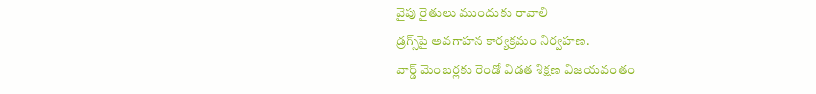వైపు రైతులు ముందుకు రావాలి
డ్రగ్స్‌పై అవగాహన కార్యక్రమం నిర్వహణ.
వార్డ్ మెంబర్లకు రెండో విడత శిక్షణ విజయవంతం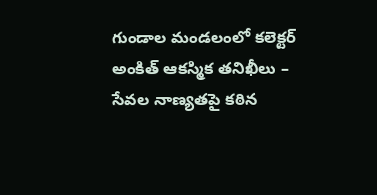గుండాల మండలంలో కలెక్టర్ అంకిత్ ఆకస్మిక తనిఖీలు – సేవల నాణ్యతపై కఠిన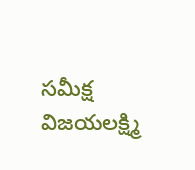సమీక్ష
విజయలక్ష్మి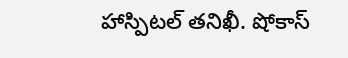హాస్పిటల్ తనిఖీ. షోకాస్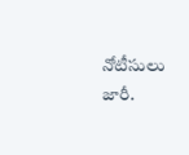నోటీసులు జారీ.